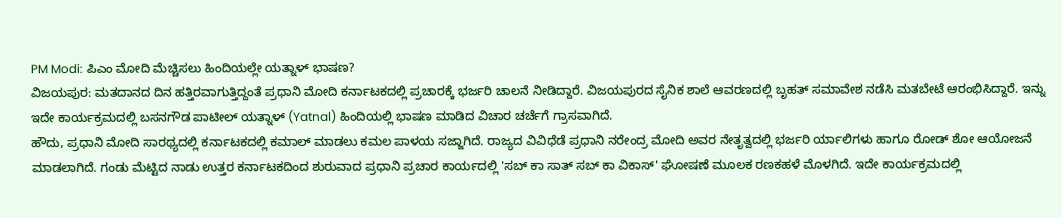PM Modi: ಪಿಎಂ ಮೋದಿ ಮೆಚ್ಚಿಸಲು ಹಿಂದಿಯಲ್ಲೇ ಯತ್ನಾಳ್ ಭಾಷಣ?
ವಿಜಯಪುರ: ಮತದಾನದ ದಿನ ಹತ್ತಿರವಾಗುತ್ತಿದ್ದಂತೆ ಪ್ರಧಾನಿ ಮೋದಿ ಕರ್ನಾಟಕದಲ್ಲಿ ಪ್ರಚಾರಕ್ಕೆ ಭರ್ಜರಿ ಚಾಲನೆ ನೀಡಿದ್ದಾರೆ. ವಿಜಯಪುರದ ಸೈನಿಕ ಶಾಲೆ ಆವರಣದಲ್ಲಿ ಬೃಹತ್ ಸಮಾವೇಶ ನಡೆಸಿ ಮತಬೇಟೆ ಆರಂಭಿಸಿದ್ದಾರೆ. ಇನ್ನು ಇದೇ ಕಾರ್ಯಕ್ರಮದಲ್ಲಿ ಬಸನಗೌಡ ಪಾಟೀಲ್ ಯತ್ನಾಳ್ (Yatnal) ಹಿಂದಿಯಲ್ಲಿ ಭಾಷಣ ಮಾಡಿದ ವಿಚಾರ ಚರ್ಚೆಗೆ ಗ್ರಾಸವಾಗಿದೆ.
ಹೌದು, ಪ್ರಧಾನಿ ಮೋದಿ ಸಾರಥ್ಯದಲ್ಲಿ ಕರ್ನಾಟಕದಲ್ಲಿ ಕಮಾಲ್ ಮಾಡಲು ಕಮಲ ಪಾಳಯ ಸಜ್ಜಾಗಿದೆ. ರಾಜ್ಯದ ವಿವಿಧೆಡೆ ಪ್ರಧಾನಿ ನರೇಂದ್ರ ಮೋದಿ ಅವರ ನೇತೃತ್ವದಲ್ಲಿ ಭರ್ಜರಿ ರ್ಯಾಲಿಗಳು ಹಾಗೂ ರೋಡ್ ಶೋ ಆಯೋಜನೆ ಮಾಡಲಾಗಿದೆ. ಗಂಡು ಮೆಟ್ಟಿದ ನಾಡು ಉತ್ತರ ಕರ್ನಾಟಕದಿಂದ ಶುರುವಾದ ಪ್ರಧಾನಿ ಪ್ರಚಾರ ಕಾರ್ಯದಲ್ಲಿ 'ಸಬ್ ಕಾ ಸಾತ್ ಸಬ್ ಕಾ ವಿಕಾಸ್' ಘೋಷಣೆ ಮೂಲಕ ರಣಕಹಳೆ ಮೊಳಗಿದೆ. ಇದೇ ಕಾರ್ಯಕ್ರಮದಲ್ಲಿ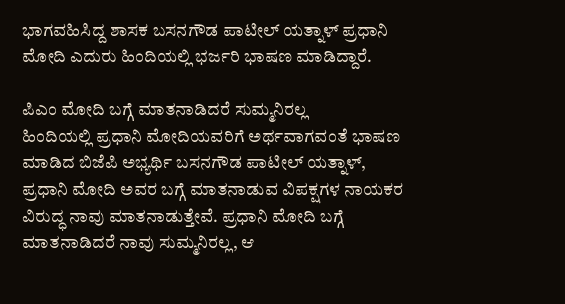ಭಾಗವಹಿಸಿದ್ದ ಶಾಸಕ ಬಸನಗೌಡ ಪಾಟೀಲ್ ಯತ್ನಾಳ್ ಪ್ರಧಾನಿ ಮೋದಿ ಎದುರು ಹಿಂದಿಯಲ್ಲಿ ಭರ್ಜರಿ ಭಾಷಣ ಮಾಡಿದ್ದಾರೆ.

ಪಿಎಂ ಮೋದಿ ಬಗ್ಗೆ ಮಾತನಾಡಿದರೆ ಸುಮ್ಮನಿರಲ್ಲ
ಹಿಂದಿಯಲ್ಲಿ ಪ್ರಧಾನಿ ಮೋದಿಯವರಿಗೆ ಅರ್ಥವಾಗವಂತೆ ಭಾಷಣ ಮಾಡಿದ ಬಿಜೆಪಿ ಅಭ್ಯರ್ಥಿ ಬಸನಗೌಡ ಪಾಟೀಲ್ ಯತ್ನಾಳ್, ಪ್ರಧಾನಿ ಮೋದಿ ಅವರ ಬಗ್ಗೆ ಮಾತನಾಡುವ ವಿಪಕ್ಷಗಳ ನಾಯಕರ ವಿರುದ್ಧ ನಾವು ಮಾತನಾಡುತ್ತೇವೆ. ಪ್ರಧಾನಿ ಮೋದಿ ಬಗ್ಗೆ ಮಾತನಾಡಿದರೆ ನಾವು ಸುಮ್ಮನಿರಲ್ಲ, ಆ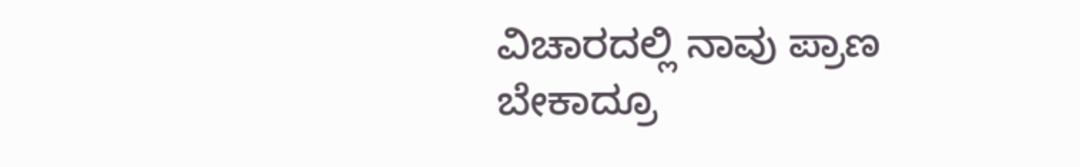ವಿಚಾರದಲ್ಲಿ ನಾವು ಪ್ರಾಣ ಬೇಕಾದ್ರೂ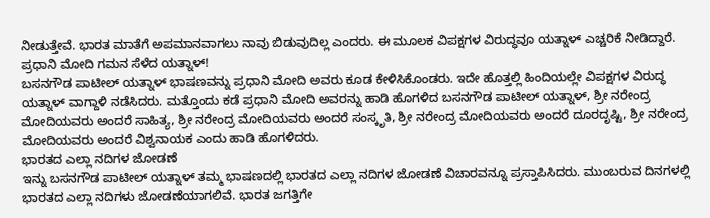ನೀಡುತ್ತೇವೆ. ಭಾರತ ಮಾತೆಗೆ ಅಪಮಾನವಾಗಲು ನಾವು ಬಿಡುವುದಿಲ್ಲ ಎಂದರು. ಈ ಮೂಲಕ ವಿಪಕ್ಷಗಳ ವಿರುದ್ಧವೂ ಯತ್ನಾಳ್ ಎಚ್ಚರಿಕೆ ನೀಡಿದ್ದಾರೆ.
ಪ್ರಧಾನಿ ಮೋದಿ ಗಮನ ಸೆಳೆದ ಯತ್ನಾಳ್!
ಬಸನಗೌಡ ಪಾಟೀಲ್ ಯತ್ನಾಳ್ ಭಾಷಣವನ್ನು ಪ್ರಧಾನಿ ಮೋದಿ ಅವರು ಕೂಡ ಕೇಳಿಸಿಕೊಂಡರು. ಇದೇ ಹೊತ್ತಲ್ಲಿ ಹಿಂದಿಯಲ್ಲೇ ವಿಪಕ್ಷಗಳ ವಿರುದ್ಧ ಯತ್ನಾಳ್ ವಾಗ್ದಾಳಿ ನಡೆಸಿದರು. ಮತ್ತೊಂದು ಕಡೆ ಪ್ರಧಾನಿ ಮೋದಿ ಅವರನ್ನು ಹಾಡಿ ಹೊಗಳಿದ ಬಸನಗೌಡ ಪಾಟೀಲ್ ಯತ್ನಾಳ್, ಶ್ರೀ ನರೇಂದ್ರ ಮೋದಿಯವರು ಅಂದರೆ ಸಾಹಿತ್ಯ, ಶ್ರೀ ನರೇಂದ್ರ ಮೋದಿಯವರು ಅಂದರೆ ಸಂಸ್ಕೃತಿ, ಶ್ರೀ ನರೇಂದ್ರ ಮೋದಿಯವರು ಅಂದರೆ ದೂರದೃಷ್ಟಿ, ಶ್ರೀ ನರೇಂದ್ರ ಮೋದಿಯವರು ಅಂದರೆ ವಿಶ್ವನಾಯಕ ಎಂದು ಹಾಡಿ ಹೊಗಳಿದರು.
ಭಾರತದ ಎಲ್ಲಾ ನದಿಗಳ ಜೋಡಣೆ
ಇನ್ನು ಬಸನಗೌಡ ಪಾಟೀಲ್ ಯತ್ನಾಳ್ ತಮ್ಮ ಭಾಷಣದಲ್ಲಿ ಭಾರತದ ಎಲ್ಲಾ ನದಿಗಳ ಜೋಡಣೆ ವಿಚಾರವನ್ನೂ ಪ್ರಸ್ತಾಪಿಸಿದರು. ಮುಂಬರುವ ದಿನಗಳಲ್ಲಿ ಭಾರತದ ಎಲ್ಲಾ ನದಿಗಳು ಜೋಡಣೆಯಾಗಲಿವೆ. ಭಾರತ ಜಗತ್ತಿಗೇ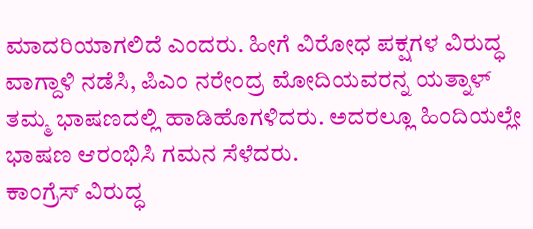ಮಾದರಿಯಾಗಲಿದೆ ಎಂದರು. ಹೀಗೆ ವಿರೋಧ ಪಕ್ಷಗಳ ವಿರುದ್ಧ ವಾಗ್ದಾಳಿ ನಡೆಸಿ, ಪಿಎಂ ನರೇಂದ್ರ ಮೋದಿಯವರನ್ನ ಯತ್ನಾಳ್ ತಮ್ಮ ಭಾಷಣದಲ್ಲಿ ಹಾಡಿಹೊಗಳಿದರು. ಅದರಲ್ಲೂ ಹಿಂದಿಯಲ್ಲೇ ಭಾಷಣ ಆರಂಭಿಸಿ ಗಮನ ಸೆಳೆದರು.
ಕಾಂಗ್ರೆಸ್ ವಿರುದ್ಧ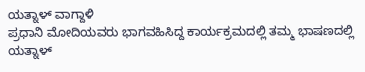ಯತ್ನಾಳ್ ವಾಗ್ದಾಳಿ
ಪ್ರಧಾನಿ ಮೋದಿಯವರು ಭಾಗವಹಿಸಿದ್ದ ಕಾರ್ಯಕ್ರಮದಲ್ಲಿ ತಮ್ಮ ಭಾಷಣದಲ್ಲಿ ಯತ್ನಾಳ್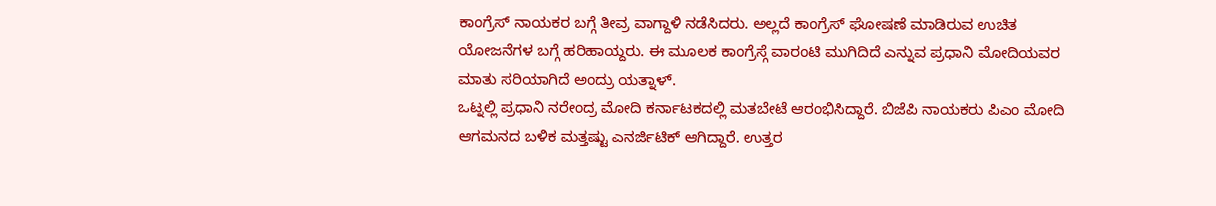ಕಾಂಗ್ರೆಸ್ ನಾಯಕರ ಬಗ್ಗೆ ತೀವ್ರ ವಾಗ್ದಾಳಿ ನಡೆಸಿದರು. ಅಲ್ಲದೆ ಕಾಂಗ್ರೆಸ್ ಘೋಷಣೆ ಮಾಡಿರುವ ಉಚಿತ ಯೋಜನೆಗಳ ಬಗ್ಗೆ ಹರಿಹಾಯ್ದರು. ಈ ಮೂಲಕ ಕಾಂಗ್ರೆಸ್ಗೆ ವಾರಂಟಿ ಮುಗಿದಿದೆ ಎನ್ನುವ ಪ್ರಧಾನಿ ಮೋದಿಯವರ ಮಾತು ಸರಿಯಾಗಿದೆ ಅಂದ್ರು ಯತ್ನಾಳ್.
ಒಟ್ನಲ್ಲಿ ಪ್ರಧಾನಿ ನರೇಂದ್ರ ಮೋದಿ ಕರ್ನಾಟಕದಲ್ಲಿ ಮತಬೇಟೆ ಆರಂಭಿಸಿದ್ದಾರೆ. ಬಿಜೆಪಿ ನಾಯಕರು ಪಿಎಂ ಮೋದಿ ಆಗಮನದ ಬಳಿಕ ಮತ್ತಷ್ಟು ಎನರ್ಜಿಟಿಕ್ ಆಗಿದ್ದಾರೆ. ಉತ್ತರ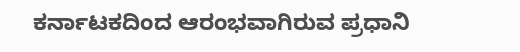ಕರ್ನಾಟಕದಿಂದ ಆರಂಭವಾಗಿರುವ ಪ್ರಧಾನಿ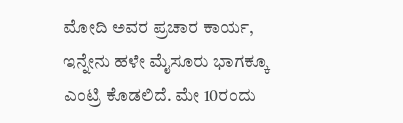ಮೋದಿ ಅವರ ಪ್ರಚಾರ ಕಾರ್ಯ, ಇನ್ನೇನು ಹಳೇ ಮೈಸೂರು ಭಾಗಕ್ಕೂ ಎಂಟ್ರಿ ಕೊಡಲಿದೆ. ಮೇ 10ರಂದು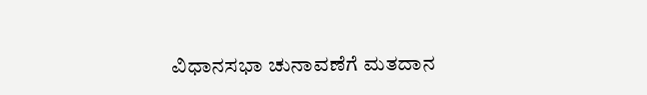ವಿಧಾನಸಭಾ ಚುನಾವಣೆಗೆ ಮತದಾನ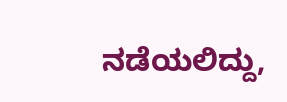ನಡೆಯಲಿದ್ದು,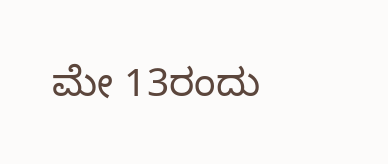ಮೇ 13ರಂದು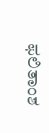ಫಲಿತಾಂಶ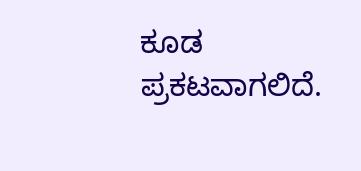ಕೂಡ ಪ್ರಕಟವಾಗಲಿದೆ.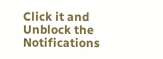Click it and Unblock the Notifications